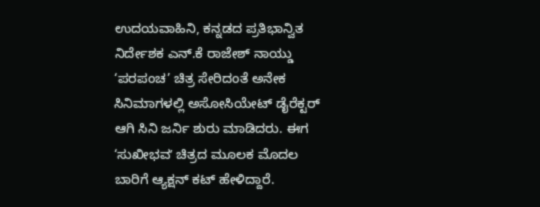ಉದಯವಾಹಿನಿ, ಕನ್ನಡದ ಪ್ರತಿಭಾನ್ವಿತ ನಿರ್ದೇಶಕ ಎನ್.ಕೆ ರಾಜೇಶ್ ನಾಯ್ಡು ‘ಪರಪಂಚ’ ಚಿತ್ರ ಸೇರಿದಂತೆ ಅನೇಕ ಸಿನಿಮಾಗಳಲ್ಲಿ ಅಸೋಸಿಯೇಟ್ ಡೈರೆಕ್ಟರ್ ಆಗಿ ಸಿನಿ ಜರ್ನಿ ಶುರು ಮಾಡಿದರು. ಈಗ ‘ಸುಖೀಭವʼ ಚಿತ್ರದ ಮೂಲಕ ಮೊದಲ ಬಾರಿಗೆ ಆ್ಯಕ್ಷನ್ ಕಟ್ ಹೇಳಿದ್ದಾರೆ.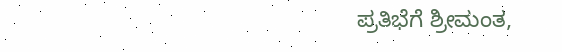ಪ್ರತಿಭೆಗೆ ಶ್ರೀಮಂತ,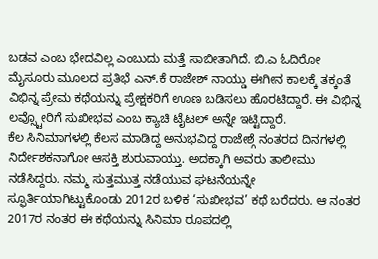ಬಡವ ಎಂಬ ಭೇದವಿಲ್ಲ ಎಂಬುದು ಮತ್ತೆ ಸಾಬೀತಾಗಿದೆ. ಬಿ.ಎ ಓದಿರೋ ಮೈಸೂರು ಮೂಲದ ಪ್ರತಿಭೆ ಎನ್.ಕೆ ರಾಜೇಶ್ ನಾಯ್ಡು ಈಗೀನ ಕಾಲಕ್ಕೆ ತಕ್ಕಂತೆ ವಿಭಿನ್ನ ಪ್ರೇಮ ಕಥೆಯನ್ನು ಪ್ರೇಕ್ಷಕರಿಗೆ ಊಣ ಬಡಿಸಲು ಹೊರಟಿದ್ದಾರೆ. ಈ ವಿಭಿನ್ನ ಲವ್ಸ್ಟೋರಿಗೆ ಸುಖೀಭವ ಎಂಬ ಕ್ಯಾಚಿ ಟೈಟಲ್ ಅನ್ನೇ ಇಟ್ಟಿದ್ದಾರೆ.
ಕೆಲ ಸಿನಿಮಾಗಳಲ್ಲಿ ಕೆಲಸ ಮಾಡಿದ್ದ ಅನುಭವಿದ್ದ ರಾಜೇಶ್ಗೆ ನಂತರದ ದಿನಗಳಲ್ಲಿ ನಿರ್ದೇಶಕನಾಗೋ ಆಸಕ್ತಿ ಶುರುವಾಯ್ತು. ಅದಕ್ಕಾಗಿ ಅವರು ತಾಲೀಮು ನಡೆಸಿದ್ದರು. ನಮ್ಮ ಸುತ್ತಮುತ್ತ ನಡೆಯುವ ಘಟನೆಯನ್ನೇ ಸ್ಫೂರ್ತಿಯಾಗಿಟ್ಟುಕೊಂಡು 2012ರ ಬಳಿಕ ‘ಸುಖೀಭವ’ ಕಥೆ ಬರೆದರು. ಆ ನಂತರ 2017ರ ನಂತರ ಈ ಕಥೆಯನ್ನು ಸಿನಿಮಾ ರೂಪದಲ್ಲಿ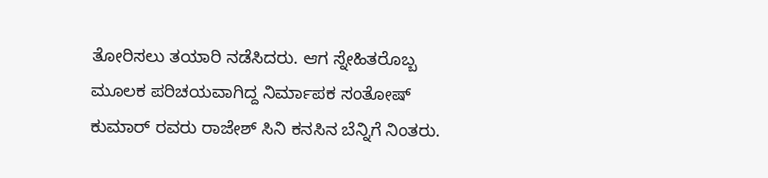ತೋರಿಸಲು ತಯಾರಿ ನಡೆಸಿದರು. ಆಗ ಸ್ನೇಹಿತರೊಬ್ಬ ಮೂಲಕ ಪರಿಚಯವಾಗಿದ್ದ ನಿರ್ಮಾಪಕ ಸಂತೋಷ್ ಕುಮಾರ್ ರವರು ರಾಜೇಶ್ ಸಿನಿ ಕನಸಿನ ಬೆನ್ನಿಗೆ ನಿಂತರು.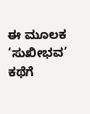ಈ ಮೂಲಕ ‘ಸುಖೀಭವ’ ಕಥೆಗೆ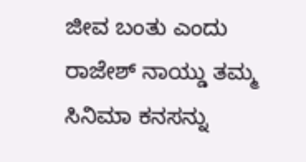ಜೀವ ಬಂತು ಎಂದು ರಾಜೇಶ್ ನಾಯ್ಡು ತಮ್ಮ ಸಿನಿಮಾ ಕನಸನ್ನು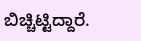ಬಿಚ್ಚಿಟ್ಟಿದ್ದಾರೆ.